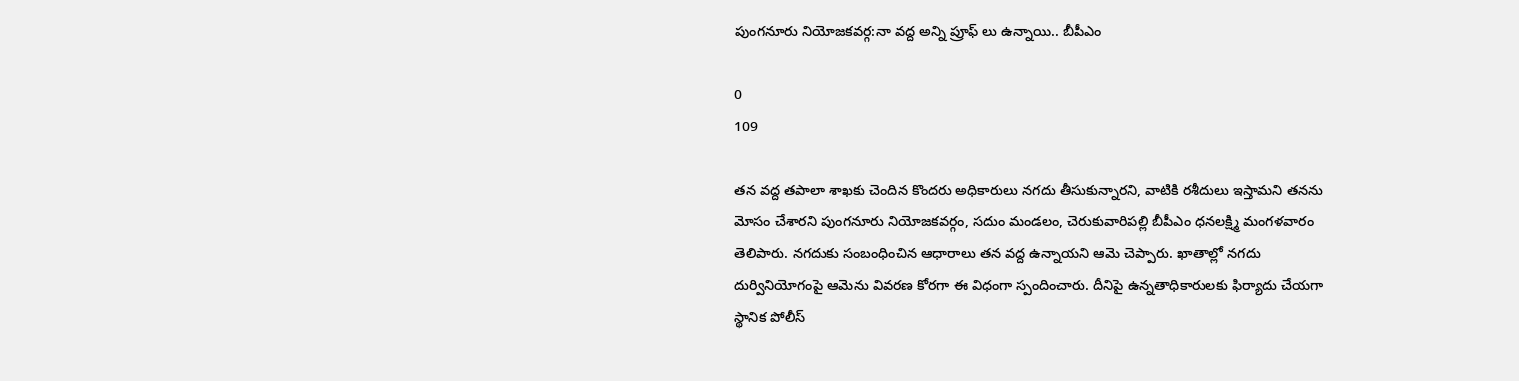పుంగనూరు నియోజకవర్గ:నా వద్ద అన్ని ప్రూఫ్ లు ఉన్నాయి.. బీపీఎం

0
109

తన వద్ద తపాలా శాఖకు చెందిన కొందరు అధికారులు నగదు తీసుకున్నారని, వాటికి రశీదులు ఇస్తామని తనను మోసం చేశారని పుంగనూరు నియోజకవర్గం, సదుం మండలం, చెరుకువారిపల్లి బీపీఎం ధనలక్ష్మి మంగళవారం తెలిపారు. నగదుకు సంబంధించిన ఆధారాలు తన వద్ద ఉన్నాయని ఆమె చెప్పారు. ఖాతాల్లో నగదు దుర్వినియోగంపై ఆమెను వివరణ కోరగా ఈ విధంగా స్పందించారు. దీనిపై ఉన్నతాధికారులకు ఫిర్యాదు చేయగా స్థానిక పోలీస్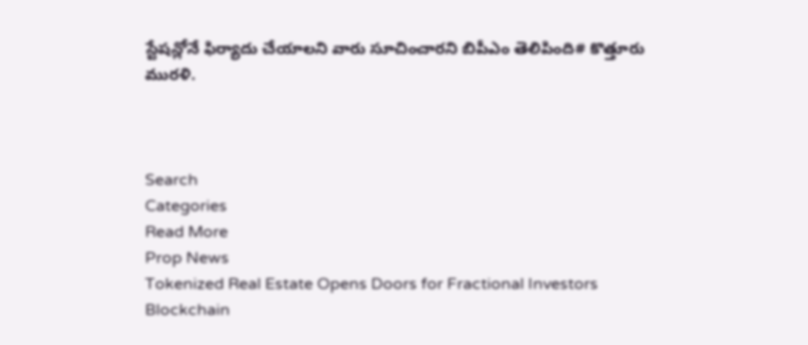స్టేషన్లోనే ఫిర్యాదు చేయాలని వారు సూచించారని బిపీఎం తెలిపింది# కొత్తూరు మురళి.



Search
Categories
Read More
Prop News
Tokenized Real Estate Opens Doors for Fractional Investors
Blockchain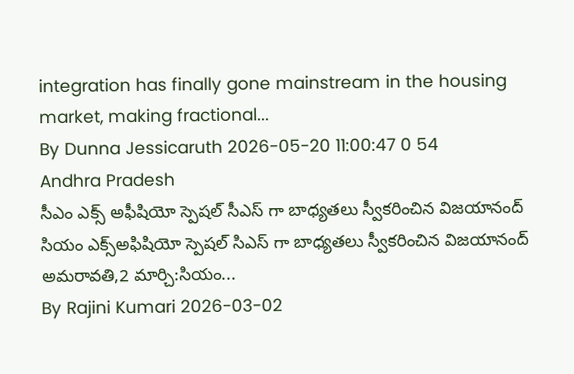integration has finally gone mainstream in the housing market, making fractional...
By Dunna Jessicaruth 2026-05-20 11:00:47 0 54
Andhra Pradesh
సీఎం ఎక్స్ అఫీషియో స్పెషల్ సీఎస్ గా బాధ్యతలు స్వీకరించిన విజయానంద్
సియం ఎక్స్అఫిషియో స్పెషల్ సిఎస్ గా బాధ్యతలు స్వీకరించిన విజయానంద్ అమరావతి,2 మార్చి:సియం...
By Rajini Kumari 2026-03-02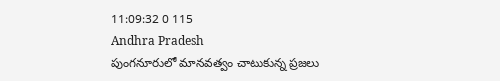11:09:32 0 115
Andhra Pradesh
పుంగనూరులో మానవత్వం చాటుకున్న ప్రజలు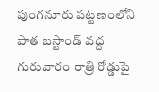పుంగనూరు పట్టణంలోని పాత బస్టాండ్ వద్ద గురువారం రాత్రి రోడ్డుపై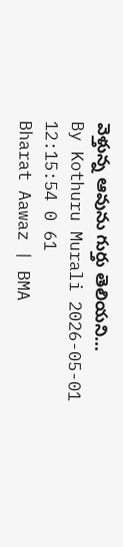వెళ్తున్న ఆవును గుర్తు తెలియని...
By Kothuru Murali 2026-05-01 12:15:54 0 61
Bharat Aawaz | BMA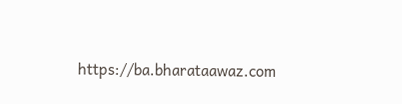https://ba.bharataawaz.com